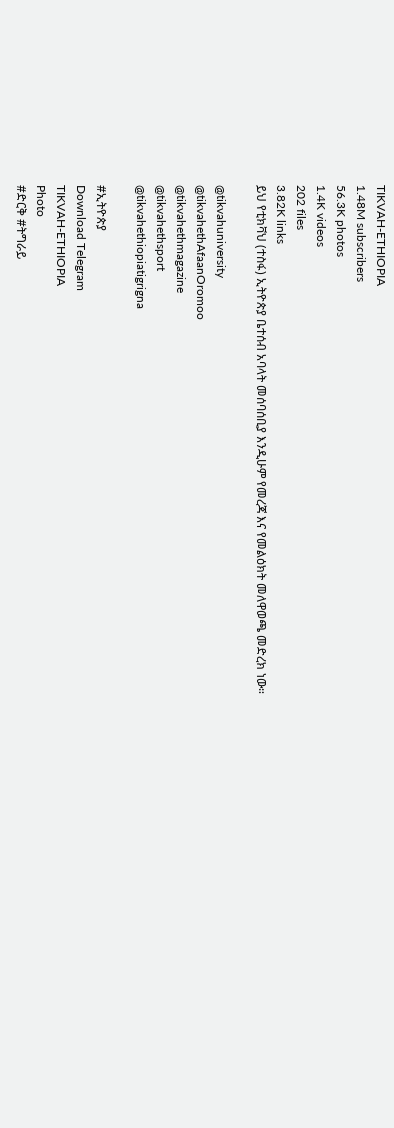TIKVAH-ETHIOPIA
1.48M subscribers
56.3K photos
1.4K videos
202 files
3.82K links
ይህ የቲክቫህ (ተስፋ) ኢትዮጵያ ቤተሰብ አባላት መሰባሰቢያ እንዲሁም የመረጃ እና የመልዕክት መለዋወጫ መድረክ ነው።

@tikvahuniversity
@tikvahethAfaanOromoo
@tikvahethmagazine
@tikvahethsport
@tikvahethiopiatigrigna

#ኢትዮጵያ
Download Telegram
TIKVAH-ETHIOPIA
Photo
#ድርቅ #ትግራይ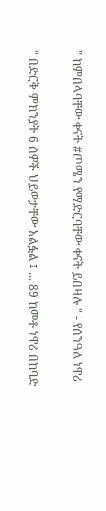" ከምበላባቸው ቀናት #ጦሜን የማድርባቸው ቀናት ይበዛሉ " - የሰንዓለ ነዋሪ

" በድርቅ ምክንያት 6 ሰዎች ህይወታቸው አልፏል ፤ ... 89 ከመቶ ነዋሪ በከባድ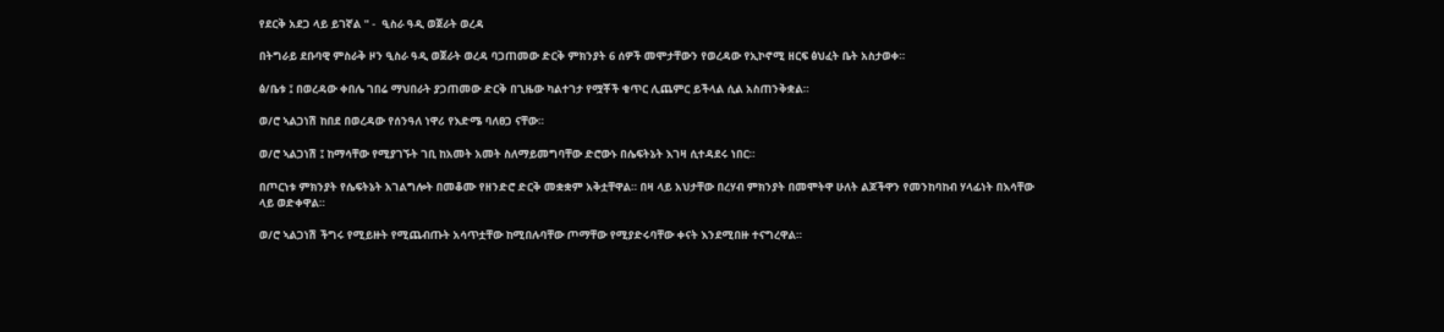የደርቅ አደጋ ላይ ይገኛል " -  ዒስራ ዓዲ ወጀራት ወረዳ

በትግራይ ደቡባዊ ምስራቅ ዞን ዒስራ ዓዲ ወጀራት ወረዳ ባጋጠመው ድርቅ ምክንያት 6 ሰዎች መሞታቸውን የወረዳው የኢኮኖሚ ዘርፍ ፅህፈት ቤት አስታወቀ።

ፅ/ቤቱ ፤ በወረዳው ቀበሌ ገበሬ ማህበራት ያጋጠመው ድርቅ በጊዜው ካልተገታ የሟቾች ቁጥር ሊጨምር ይችላል ሲል አስጠንቅቋል።

ወ/ሮ ኣልጋነሽ ከበደ በወረዳው የሰንዓለ ነዋሪ የእድሜ ባለፀጋ ናቸው።

ወ/ሮ ኣልጋነሽ ፤ ከማሳቸው የሚያገኙት ገቢ ከአመት አመት ስለማይመግባቸው ድሮውኑ በሴፍትኔት እገዛ ሲተዳደሩ ነበር።

በጦርነቱ ምክንያት የሴፍትኔት አገልግሎት በመቆሙ የዘንድሮ ድርቅ መቋቋም አቅቷቸዋል። በዛ ላይ አህታቸው በረሃብ ምክንያት በመሞትዋ ሁለት ልጆችዋን የመንከባከብ ሃላፊነት በእሳቸው ላይ ወድቀዋል።

ወ/ሮ ኣልጋነሽ ችግሩ የሚይዙት የሚጨብጡት አሳጥቷቸው ከሚበሉባቸው ጦማቸው የሚያድሩባቸው ቀናት እንደሚበዙ ተናግረዋል።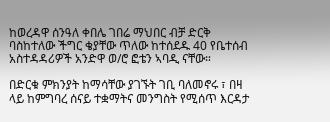ከወረዳዋ ሰንዓለ ቀበሌ ገበሬ ማህበር ብቻ ድርቅ ባስከተለው ችግር ቄያቸው ጥለው ከተሰደዱ 40 የቤተሰብ አስተዳዳሪዎች አንድዋ ወ/ሮ ፎቴን ኣባዲ ናቸው።

በድርቁ ምክንያት ከማሳቸው ያገኙት ገቢ ባለመኖሩ ፣ በዛ ላይ ከምግባረ ሰናይ ተቋማትና መንግስት የሚሰጥ እርዳታ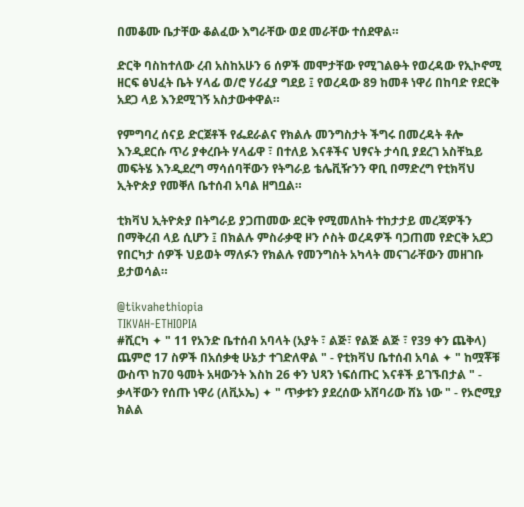በመቆሙ ቤታቸው ቆልፈው እግራቸው ወደ መራቸው ተሰደዋል።

ድርቅ ባስከተለው ረብ አስከአሁን 6 ሰዎች መሞታቸው የሚገልፁት የወረዳው የኢኮኖሚ ዘርፍ ፅህፈት ቤት ሃላፊ ወ/ሮ ሃሪፈያ ግደይ ፤ የወረዳው 89 ከመቶ ነዋሪ በከባድ የደርቅ አደጋ ላይ እንደሚገኝ አስታውቀዋል።

የምግባረ ሰናይ ድርጀቶች የፌደራልና የክልሉ መንግስታት ችግሩ በመረዳት ቶሎ እንዲደርሱ ጥሪ ያቀረቡት ሃላፊዋ ፣ በተለይ እናቶችና ህፃናት ታሳቢ ያደረገ አስቸኳይ መፍትሄ እንዲደረግ ማሳሰባቸውን የትግራይ ቴሌቪዥንን ዋቢ በማድረግ የቲክቫህ ኢትዮጵያ የመቐለ ቤተሰብ አባል ዘግቧል።

ቲክቫህ ኢትዮጵያ በትግራይ ያጋጠመው ደርቅ የሚመለከት ተከታታይ መረጃዎችን በማቅረብ ላይ ሲሆን ፤ በክልሉ ምስራቃዊ ዞን ሶስት ወረዳዎች ባጋጠመ የድርቅ አደጋ የበርካታ ሰዎች ህይወት ማለፉን የክልሉ የመንግስት አካላት መናገራቸውን መዘገቡ ይታወሳል።

@tikvahethiopia
TIKVAH-ETHIOPIA
#ሺርካ ✦ " 11 የአንድ ቤተሰብ አባላት (አያት ፣ ልጅ፣ የልጅ ልጅ ፣ የ39 ቀን ጨቅላ) ጨምሮ 17 ስዎች በአሰቃቂ ሁኔታ ተገድለዋል " - የቲክቫህ ቤተሰብ አባል ✦ " ከሟቾቹ ውስጥ ከ70 ዓመት አዛውንት እስከ 26 ቀን ህጻን ነፍሰጡር እናቶች ይገኙበታል " - ቃላቸውን የሰጡ ነዋሪ (ለቪኦኤ) ✦ " ጥቃቱን ያደረሰው አሸባሪው ሸኔ ነው " - የኦሮሚያ ክልል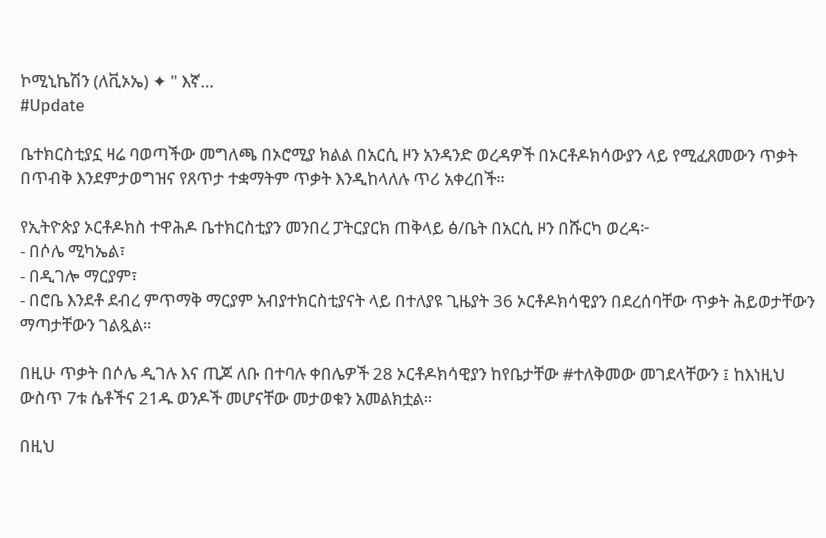ኮሚኒኬሽን (ለቪኦኤ) ✦ " እኛ…
#Update

ቤተክርስቲያኗ ዛሬ ባወጣችው መግለጫ በኦሮሚያ ክልል በአርሲ ዞን አንዳንድ ወረዳዎች በኦርቶዶክሳውያን ላይ የሚፈጸመውን ጥቃት በጥብቅ እንደምታወግዝና የጸጥታ ተቋማትም ጥቃት እንዲከላለሉ ጥሪ አቀረበች።

የኢትዮጵያ ኦርቶዶክስ ተዋሕዶ ቤተክርስቲያን መንበረ ፓትርያርክ ጠቅላይ ፅ/ቤት በአርሲ ዞን በሹርካ ወረዳ፦
- በሶሌ ሚካኤል፣
- በዲገሎ ማርያም፣
- በሮቤ እንደቶ ደብረ ምጥማቅ ማርያም አብያተክርስቲያናት ላይ በተለያዩ ጊዜያት 36 ኦርቶዶክሳዊያን በደረሰባቸው ጥቃት ሕይወታቸውን ማጣታቸውን ገልጿል።

በዚሁ ጥቃት በሶሌ ዲገሉ እና ጢጆ ለቡ በተባሉ ቀበሌዎች 28 ኦርቶዶክሳዊያን ከየቤታቸው #ተለቅመው መገደላቸውን ፤ ከእነዚህ ውስጥ 7ቱ ሴቶችና 21ዱ ወንዶች መሆናቸው መታወቁን አመልክቷል።

በዚህ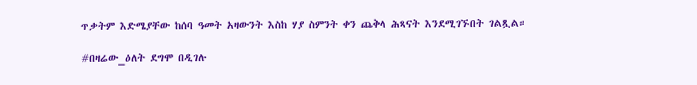ጥቃትም እድሜያቸው ከሰባ ዓመት አዛውንት እስከ ሃያ ስምንት ቀን ጨቅላ ሕጻናት እንደሚገኙበት ገልጿል።

#በዛሬው_ዕለት ደግሞ በዲገሉ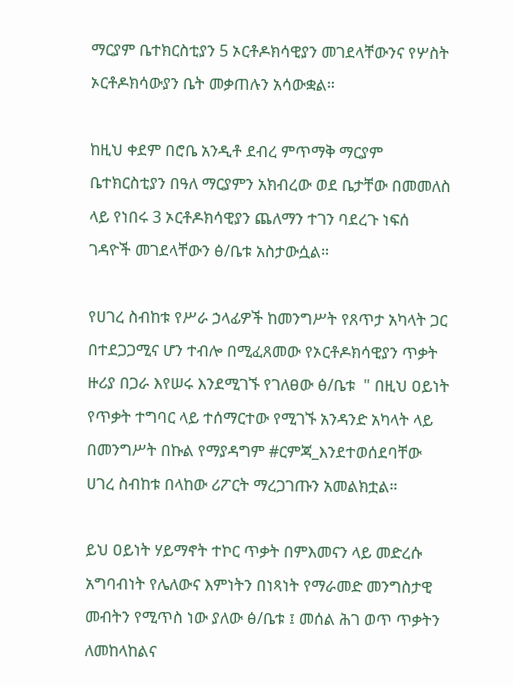ማርያም ቤተክርስቲያን 5 ኦርቶዶክሳዊያን መገደላቸውንና የሦስት ኦርቶዶክሳውያን ቤት መቃጠሉን አሳውቋል።

ከዚህ ቀደም በሮቤ አንዲቶ ደብረ ምጥማቅ ማርያም ቤተክርስቲያን በዓለ ማርያምን አክብረው ወደ ቤታቸው በመመለስ ላይ የነበሩ 3 ኦርቶዶክሳዊያን ጨለማን ተገን ባደረጉ ነፍሰ ገዳዮች መገደላቸውን ፅ/ቤቱ አስታውሷል።

የሀገረ ስብከቱ የሥራ ኃላፊዎች ከመንግሥት የጸጥታ አካላት ጋር በተደጋጋሚና ሆን ተብሎ በሚፈጸመው የኦርቶዶክሳዊያን ጥቃት ዙሪያ በጋራ እየሠሩ እንደሚገኙ የገለፀው ፅ/ቤቱ  " በዚህ ዐይነት የጥቃት ተግባር ላይ ተሰማርተው የሚገኙ አንዳንድ አካላት ላይ በመንግሥት በኩል የማያዳግም #ርምጃ_እንደተወሰደባቸው ሀገረ ስብከቱ በላከው ሪፖርት ማረጋገጡን አመልክቷል።

ይህ ዐይነት ሃይማኖት ተኮር ጥቃት በምእመናን ላይ መድረሱ አግባብነት የሌለውና እምነትን በነጻነት የማራመድ መንግስታዊ መብትን የሚጥስ ነው ያለው ፅ/ቤቱ ፤ መሰል ሕገ ወጥ ጥቃትን ለመከላከልና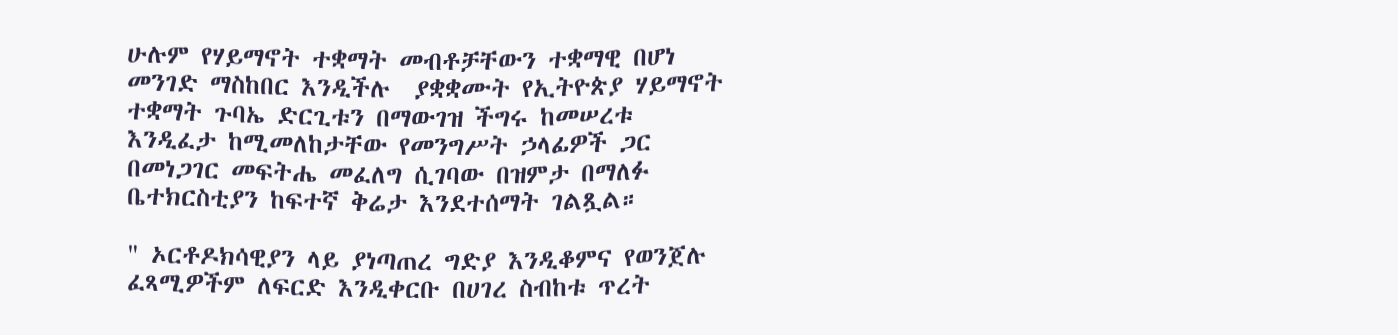ሁሉም የሃይማኖት ተቋማት መብቶቻቸውን ተቋማዊ በሆነ መንገድ ማስከበር እንዲችሉ  ያቋቋሙት የኢትዮጵያ ሃይማኖት ተቋማት ጉባኤ ድርጊቱን በማውገዝ ችግሩ ከመሠረቱ እንዲፈታ ከሚመለከታቸው የመንግሥት ኃላፊዎች ጋር በመነጋገር መፍትሔ መፈለግ ሲገባው በዝምታ በማለፉ ቤተክርስቲያን ከፍተኛ ቅሬታ እንደተሰማት ገልጿል።

" ኦርቶዶክሳዊያን ላይ ያነጣጠረ ግድያ እንዲቆምና የወንጀሉ ፈጻሚዎችም ለፍርድ እንዲቀርቡ በሀገረ ስብከቱ ጥረት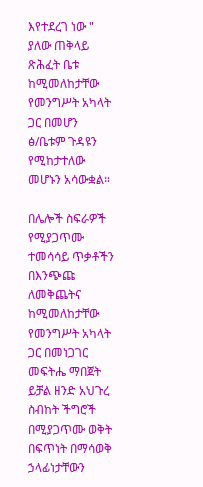እየተደረገ ነው " ያለው ጠቅላይ ጽሕፈት ቤቱ ከሚመለከታቸው የመንግሥት አካላት ጋር በመሆን ፅ/ቤቱም ጉዳዩን የሚከታተለው መሆኑን አሳውቋል።

በሌሎች ስፍራዎች የሚያጋጥሙ ተመሳሳይ ጥቃቶችን በእንጭጩ ለመቅጨትና ከሚመለከታቸው የመንግሥት አካላት ጋር በመነጋገር መፍትሔ ማበጀት ይቻል ዘንድ አህጉረ ስብከት ችግሮች በሚያጋጥሙ ወቅት በፍጥነት በማሳወቅ ኃላፊነታቸውን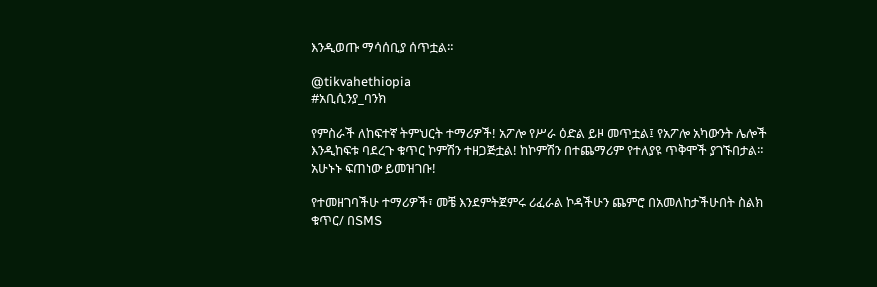እንዲወጡ ማሳሰቢያ ሰጥቷል።

@tikvahethiopia
#አቢሲንያ_ባንክ

የምስራች ለከፍተኛ ትምህርት ተማሪዎች! አፖሎ የሥራ ዕድል ይዞ መጥቷል፤ የአፖሎ አካውንት ሌሎች እንዲከፍቱ ባደረጉ ቁጥር ኮምሽን ተዘጋጅቷል! ከኮምሽን በተጨማሪም የተለያዩ ጥቅሞች ያገኙበታል። አሁኑኑ ፍጠነው ይመዝገቡ!

የተመዘገባችሁ ተማሪዎች፣ መቼ እንደምትጀምሩ ሪፈራል ኮዳችሁን ጨምሮ በአመለከታችሁበት ስልክ ቁጥር/ በSMS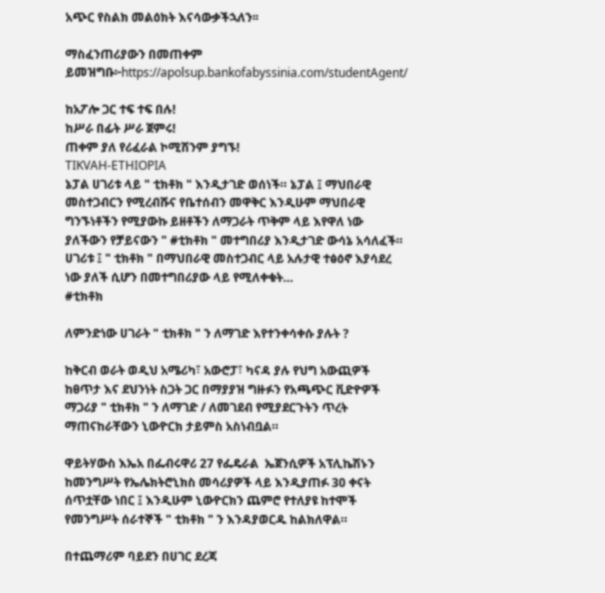አጭር የስልክ መልዕክት እናሳውቃችኋለን፡፡

ማስፈንጠሪያውን በመጠቀም ይመዝግቡ፦https://apolsup.bankofabyssinia.com/studentAgent/

ከአፖሎ ጋር ተፍ ተፍ በሉ!
ከሥራ በፊት ሥራ ጀምሩ!
ጠቀም ያለ የሪፈራል ኮሚሽንም ያግኙ!
TIKVAH-ETHIOPIA
ኔፓል ሀገሪቱ ላይ " ቲክቶክ " እንዲታገድ ወሰነች። ኔፓል ፤ ማህበራዊ መስተጋብርን የሚረብሹና የቤተሰብን መዋቅር እንዲሁም ማህበራዊ ግንኙነቶችን የሚያውኩ ይዘቶችን ለማጋራት ጥቅም ላይ እየዋለ ነው ያለችውን የቻይናውን " #ቲክቶክ " መተግበሪያ እንዲታገድ ውሳኔ አሳለፈች። ሀገሪቱ ፤ " ቲክቶክ " በማህበራዊ መስተጋብር ላይ አሉታዊ ተፅዕኖ እያሳደረ ነው ያለች ሲሆን በመተግበሪያው ላይ የሚለቀቁት…
#ቲክቶክ

ለምንድነው ሀገራት " ቲክቶክ " ን ለማገድ እየተንቀሳቀሱ ያሉት ?

ከቅርብ ወራት ወዲህ አሜሪካ፣ አውሮፓ፣ ካናዳ ያሉ የህግ አውጪዎች ከፀጥታ እና ደህንነት ስጋት ጋር በማያያዝ ግዙፉን የአጫጭር ቪድዮዎች ማጋሪያ " ቲክቶክ " ን ለማገድ / ለመገደብ የሚያደርጉትን ጥረት ማጠናከራቸውን ኒውዮርክ ታይምስ አስነብቧል።

ዋይትሃውስ እኤአ በፌብሩዋሪ 27 የፌዴራል  ኤጀንሲዎች አፕሊኬሽኑን ከመንግሥት የኤሌክትሮኒክስ መሳሪያዎች ላይ እንዲያጠፉ 30 ቀናት ሰጥቷቸው ነበር ፤ እንዲሁም ኒውዮርክን ጨምሮ የተለያዩ ከተሞች የመንግሥት ሰራተኞች " ቲክቶክ " ን እንዳያወርዱ ከልክለዋል።

በተጨማሪም ባይደን በሀገር ደረጃ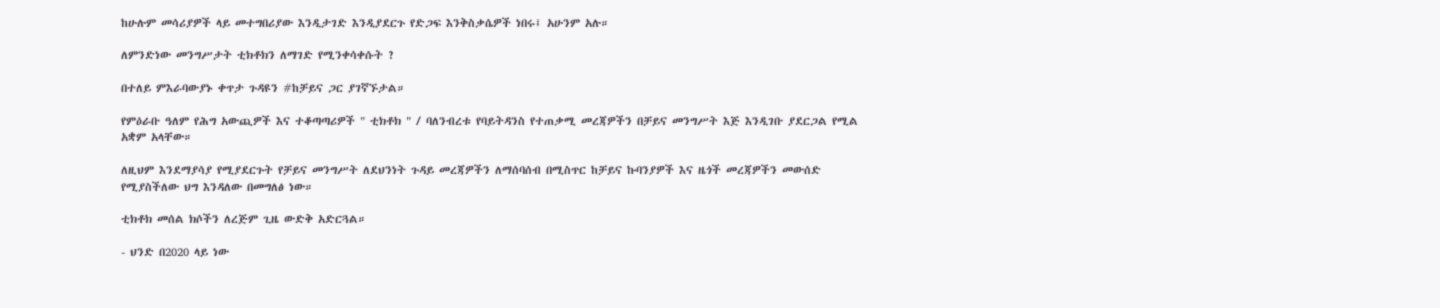ከሁሉም መሳሪያዎች ላይ መተግበሪያው እንዲታገድ እንዲያደርጉ የድጋፍ እንቅስቃሴዎች ነበሩ፤ አሁንም አሉ።

ለምንድነው መንግሥታት ቲክቶክን ለማገድ የሚንቀሳቀሱት ?

በተለይ ምእራባውያኑ ቀጥታ ጉዳዩን #ከቻይና ጋር ያገኛኙታል።

የምዕራቡ ዓለም የሕግ አውጪዎች እና ተቆጣጣሪዎች " ቲክቶክ " / ባለንብረቱ የባይትዳንስ የተጠቃሚ መረጃዎችን በቻይና መንግሥት እጅ እንዲገቡ ያደርጋል የሚል አቋም አላቸው።

ለዚህም እንደማያሳያ የሚያደርጉት የቻይና መንግሥት ለደህንነት ጉዳይ መረጃዎችን ለማሰባሰብ በሚስጥር ከቻይና ኩባንያዎች እና ዜጎች መረጃዎችን መውሰድ የሚያስችለው ህግ እንዳለው በመግለፅ ነው።

ቲክቶክ መሰል ክሶችን ለረጅም ጊዜ ውድቅ አድርጓል።

- ህንድ በ2020 ላይ ነው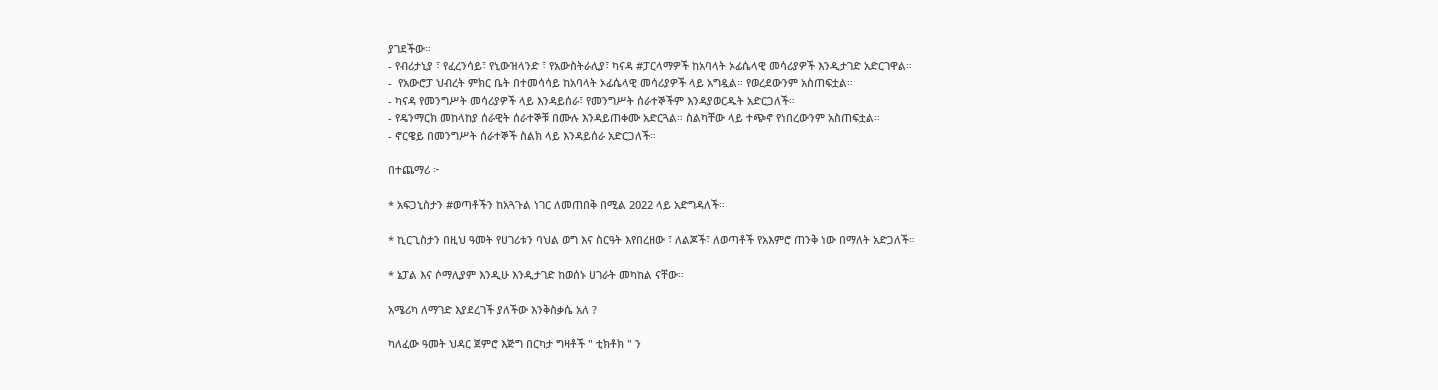ያገደችው።
- የብሪታኒያ ፣ የፈረንሳይ፣ የኒውዝላንድ ፣ የአውስትራሊያ፣ ካናዳ #ፓርላማዎች ከአባላት ኦፊሴላዊ መሳሪያዎች እንዲታገድ አድርገዋል።
-  የአውሮፓ ህብረት ምክር ቤት በተመሳሳይ ከአባላት ኦፊሴላዊ መሳሪያዎች ላይ አግዷል። የወረደውንም አስጠፍቷል።
- ካናዳ የመንግሥት መሳሪያዎች ላይ እንዳይሰራ፣ የመንግሥት ሰራተኞችም እንዳያወርዱት አድርጋለች።
- የዴንማርክ መከላከያ ሰራዊት ሰራተኞቹ በሙሉ እንዳይጠቀሙ አድርጓል። ስልካቸው ላይ ተጭኖ የነበረውንም አስጠፍቷል።
- ኖርዌይ በመንግሥት ሰራተኞች ስልክ ላይ እንዳይሰራ አድርጋለች።

በተጨማሪ ፦

* አፍጋኒስታን #ወጣቶችን ከአጓጉል ነገር ለመጠበቅ በሚል 2022 ላይ አድግዳለች።

* ኪርጊስታን በዚህ ዓመት የሀገሪቱን ባህል ወግ እና ስርዓት እየበረዘው ፣ ለልጆች፣ ለወጣቶች የአእምሮ ጠንቅ ነው በማለት አድጋለች።

* ኔፓል እና ሶማሊያም እንዲሁ እንዲታገድ ከወሰኑ ሀገራት መካከል ናቸው።

አሜሪካ ለማገድ እያደረገች ያለችው እንቅስቃሴ አለ ?

ካለፈው ዓመት ህዳር ጀምሮ እጅግ በርካታ ግዛቶች " ቲክቶክ " ን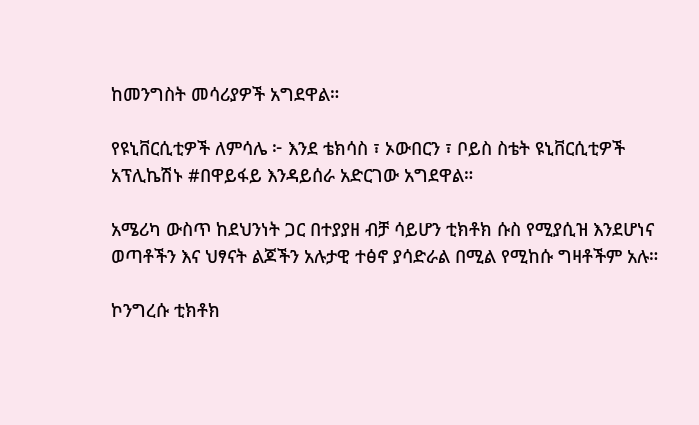ከመንግስት መሳሪያዎች አግደዋል።

የዩኒቨርሲቲዎች ለምሳሌ ፦ እንደ ቴክሳስ ፣ ኦውበርን ፣ ቦይስ ስቴት ዩኒቨርሲቲዎች አፕሊኬሽኑ #በዋይፋይ እንዳይሰራ አድርገው አግደዋል።

አሜሪካ ውስጥ ከደህንነት ጋር በተያያዘ ብቻ ሳይሆን ቲክቶክ ሱስ የሚያሲዝ እንደሆነና ወጣቶችን እና ህፃናት ልጆችን አሉታዊ ተፅኖ ያሳድራል በሚል የሚከሱ ግዛቶችም አሉ።

ኮንግረሱ ቲክቶክ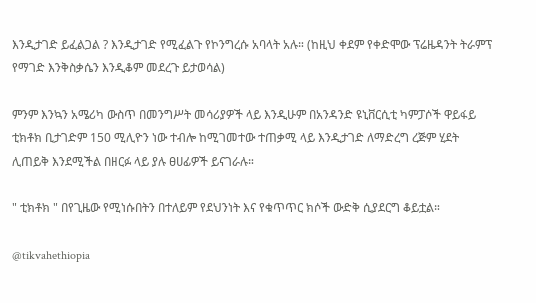እንዲታገድ ይፈልጋል ? እንዲታገድ የሚፈልጉ የኮንግረሱ አባላት አሉ። (ከዚህ ቀደም የቀድሞው ፕሬዜዳንት ትራምፕ የማገድ እንቅስቃሴን እንዲቆም መደረጉ ይታወሳል)

ምንም እንኳን አሜሪካ ውስጥ በመንግሥት መሳሪያዎች ላይ እንዲሁም በአንዳንድ ዩኒቨርሲቲ ካምፓሶች ዋይፋይ ቲክቶክ ቢታገድም 150 ሚሊዮን ነው ተብሎ ከሚገመተው ተጠቃሚ ላይ እንዲታገድ ለማድረግ ረጅም ሂደት ሊጠይቅ እንደሚችል በዘርፉ ላይ ያሉ ፀሀፊዎች ይናገራሉ።

" ቲክቶክ " በየጊዜው የሚነሱበትን በተለይም የደህንነት እና የቁጥጥር ክሶች ውድቅ ሲያደርግ ቆይቷል።

@tikvahethiopia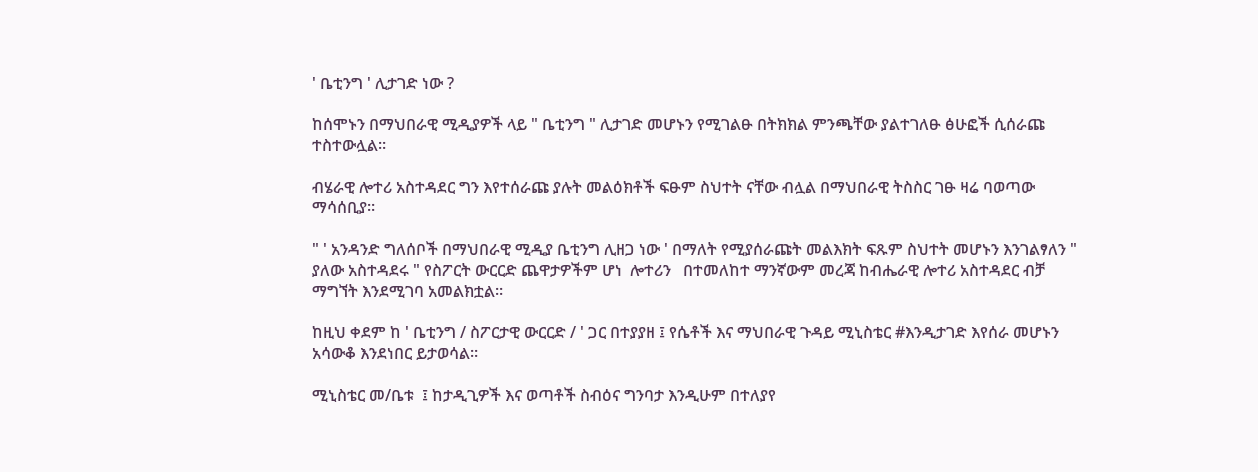' ቤቲንግ ' ሊታገድ ነው ?

ከሰሞኑን በማህበራዊ ሚዲያዎች ላይ " ቤቲንግ " ሊታገድ መሆኑን የሚገልፁ በትክክል ምንጫቸው ያልተገለፁ ፅሁፎች ሲሰራጩ ተስተውሏል።

ብሄራዊ ሎተሪ አስተዳደር ግን እየተሰራጩ ያሉት መልዕክቶች ፍፁም ስህተት ናቸው ብሏል በማህበራዊ ትስስር ገፁ ዛሬ ባወጣው ማሳሰቢያ።

" ' አንዳንድ ግለሰቦች በማህበራዊ ሚዲያ ቤቲንግ ሊዘጋ ነው ' በማለት የሚያሰራጩት መልእክት ፍጹም ስህተት መሆኑን እንገልፃለን " ያለው አስተዳደሩ " የስፖርት ውርርድ ጨዋታዎችም ሆነ  ሎተሪን   በተመለከተ ማንኛውም መረጃ ከብሔራዊ ሎተሪ አስተዳደር ብቻ ማግኘት እንደሚገባ አመልክቷል።

ከዚህ ቀደም ከ ' ቤቲንግ / ስፖርታዊ ውርርድ / ' ጋር በተያያዘ ፤ የሴቶች እና ማህበራዊ ጉዳይ ሚኒስቴር #እንዲታገድ እየሰራ መሆኑን አሳውቆ እንደነበር ይታወሳል።

ሚኒስቴር መ/ቤቱ  ፤ ከታዲጊዎች እና ወጣቶች ስብዕና ግንባታ እንዲሁም በተለያየ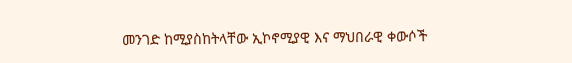መንገድ ከሚያስከትላቸው ኢኮኖሚያዊ እና ማህበራዊ ቀውሶች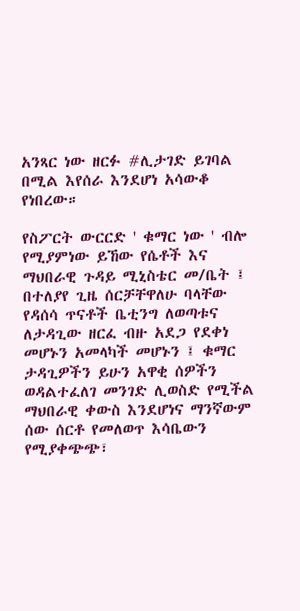አንጻር ነው ዘርፉ #ሊታገድ ይገባል በሚል እየሰራ እንደሆነ አሳውቆ የነበረው።

የስፖርት ውርርድ ' ቁማር ነው ' ብሎ የሚያምነው ይኸው የሴቶች እና ማህበራዊ ጉዳይ ሚኒስቴር መ/ቤት ፤ በተለያየ ጊዜ ሰርቻቸዋለሁ ባላቸው የዳሰሳ ጥናቶች ቤቲንግ ለወጣቱና ለታዳጊው ዘርፈ ብዙ አደጋ የደቀነ መሆኑን አመላካች መሆኑን ፤ ቁማር ታዳጊዎችን ይሁን አዋቂ ሰዎችን ወዳልተፈለገ መንገድ ሊወስድ የሚችል ማህበራዊ ቀውስ እንደሆነና ማንኛውም ሰው ሰርቶ የመለወጥ እሳቤውን የሚያቀጭጭ፣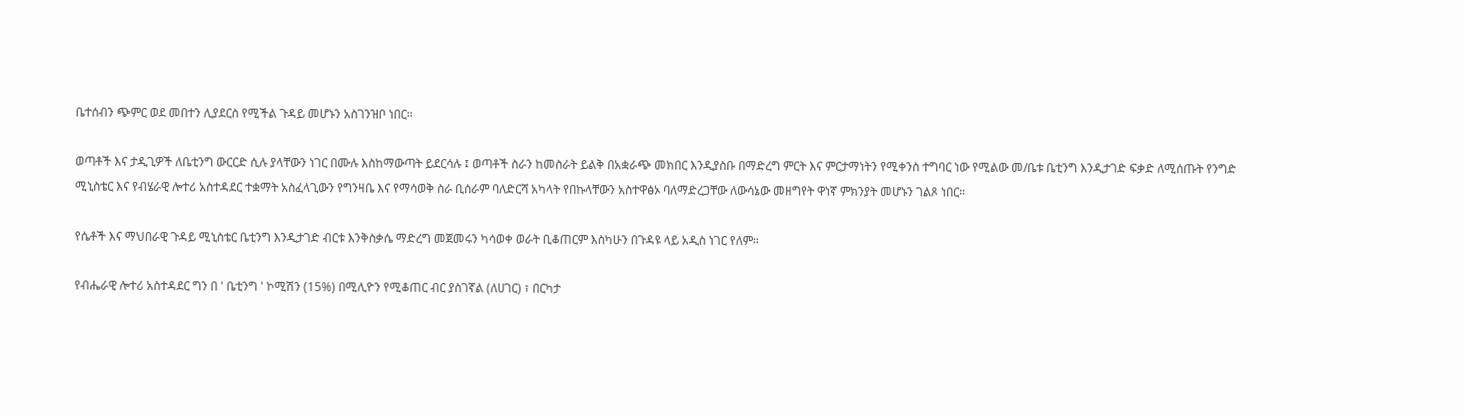ቤተሰብን ጭምር ወደ መበተን ሊያደርስ የሚችል ጉዳይ መሆኑን አስገንዝቦ ነበር።

ወጣቶች እና ታዲጊዎች ለቤቲንግ ውርርድ ሲሉ ያላቸውን ነገር በሙሉ እስከማውጣት ይደርሳሉ ፤ ወጣቶች ስራን ከመስራት ይልቅ በአቋራጭ መክበር እንዲያስቡ በማድረግ ምርት እና ምርታማነትን የሚቀንስ ተግባር ነው የሚልው መ/ቤቱ ቤቲንግ እንዲታገድ ፍቃድ ለሚሰጡት የንግድ ሚኒስቴር እና የብሄራዊ ሎተሪ አስተዳደር ተቋማት አስፈላጊውን የግንዛቤ እና የማሳወቅ ስራ ቢሰራም ባለድርሻ አካላት የበኩላቸውን አስተዋፅኦ ባለማድረጋቸው ለውሳኔው መዘግየት ዋነኛ ምክንያት መሆኑን ገልጾ ነበር።

የሴቶች እና ማህበራዊ ጉዳይ ሚኒስቴር ቤቲንግ እንዲታገድ ብርቱ እንቅስቃሴ ማድረግ መጀመሩን ካሳወቀ ወራት ቢቆጠርም እስካሁን በጉዳዩ ላይ አዲስ ነገር የለም።

የብሔራዊ ሎተሪ አስተዳደር ግን በ ' ቤቲንግ ' ኮሚሽን (15%) በሚሊዮን የሚቆጠር ብር ያስገኛል (ለሀገር) ፣ በርካታ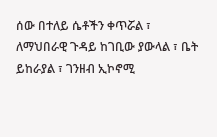ሰው በተለይ ሴቶችን ቀጥሯል ፣ ለማህበራዊ ጉዳይ ከገቢው ያውላል ፣ ቤት ይከራያል ፣ ገንዘብ ኢኮኖሚ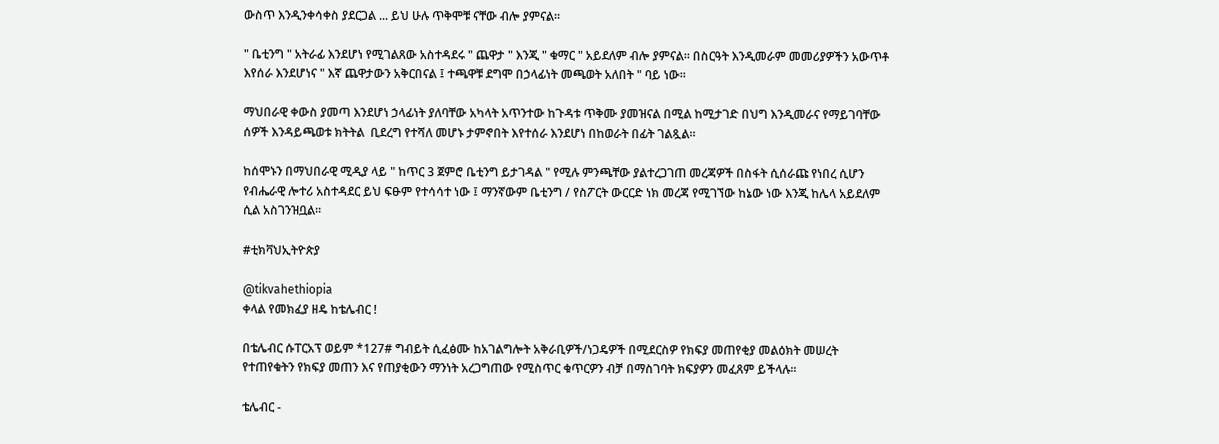ውስጥ እንዲንቀሳቀስ ያደርጋል ... ይህ ሁሉ ጥቅሞቹ ናቸው ብሎ ያምናል።

" ቤቲንግ " አትራፊ እንደሆነ የሚገልጸው አስተዳደሩ " ጨዋታ " እንጂ " ቁማር " አይደለም ብሎ ያምናል። በስርዓት እንዲመራም መመሪያዎችን አውጥቶ እየሰራ እንደሆነና " እኛ ጨዋታውን አቅርበናል ፤ ተጫዋቹ ደግሞ በኃላፊነት መጫወት አለበት " ባይ ነው።

ማህበራዊ ቀውስ ያመጣ እንደሆነ ኃላፊነት ያለባቸው አካላት አጥንተው ከጉዳቱ ጥቅሙ ያመዝናል በሚል ከሚታገድ በህግ እንዲመራና የማይገባቸው ሰዎች እንዳይጫወቱ ክትትል  ቢደረግ የተሻለ መሆኑ ታምኖበት እየተሰራ እንደሆነ በከወራት በፊት ገልጿል።

ከሰሞኑን በማህበራዊ ሚዲያ ላይ " ከጥር 3 ጀምሮ ቤቲንግ ይታገዳል " የሚሉ ምንጫቸው ያልተረጋገጠ መረጃዎች በስፋት ሲሰራጩ የነበረ ሲሆን የብሔራዊ ሎተሪ አስተዳደር ይህ ፍፁም የተሳሳተ ነው ፤ ማንኛውም ቤቲንግ / የስፖርት ውርርድ ነክ መረጃ የሚገኘው ከኔው ነው እንጂ ከሌላ አይደለም ሲል አስገንዝቧል።

#ቲክቫህኢትዮጵያ

@tikvahethiopia
ቀላል የመክፈያ ዘዴ ከቴሌብር !

በቴሌብር ሱፐርአፕ ወይም *127# ግብይት ሲፈፅሙ ከአገልግሎት አቅራቢዎች/ነጋዴዎች በሚደርስዎ የክፍያ መጠየቂያ መልዕክት መሠረት የተጠየቁትን የክፍያ መጠን እና የጠያቂውን ማንነት አረጋግጠው የሚስጥር ቁጥርዎን ብቻ በማስገባት ክፍያዎን መፈጸም ይችላሉ፡፡

ቴሌብር -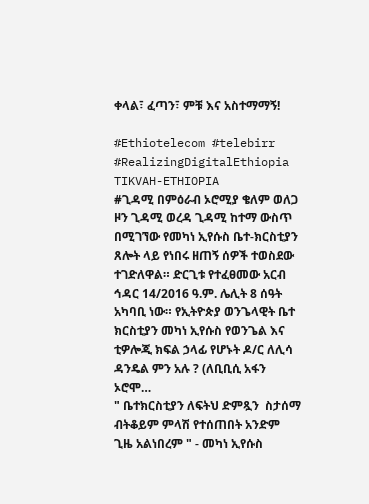ቀላል፣ ፈጣን፣ ምቹ እና አስተማማኝ!

#Ethiotelecom #telebirr #RealizingDigitalEthiopia
TIKVAH-ETHIOPIA
#ጊዳሚ በምዕራብ ኦሮሚያ ቄለም ወለጋ ዞን ጊዳሚ ወረዳ ጊዳሚ ከተማ ውስጥ በሚገኘው የመካነ ኢየሱስ ቤተ-ክርስቲያን ጸሎት ላይ የነበሩ ዘጠኝ ሰዎች ተወስደው ተገድለዋል። ድርጊቱ የተፈፀመው አርብ ኅዳር 14/2016 ዓ.ም. ሌሊት 8 ሰዓት አካባቢ ነው። የኢትዮጵያ ወንጌላዊት ቤተ ክርስቲያን መካነ ኢየሱስ የወንጌል እና ቲዎሎጂ ክፍል ኃላፊ የሆኑት ዶ/ር ለሊሳ ዳንዴል ምን አሉ ? (ለቢቢሲ አፋን ኦሮሞ…
" ቤተክርስቲያን ለፍትህ ድምጿን  ስታሰማ ብትቆይም ምላሽ የተሰጠበት አንድም ጊዜ አልነበረም " - መካነ ኢየሱስ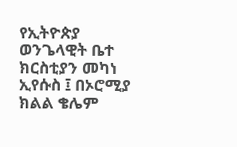የኢትዮጵያ ወንጌላዊት ቤተ ክርስቲያን መካነ ኢየሱስ ፤ በኦሮሚያ ክልል ቄሌም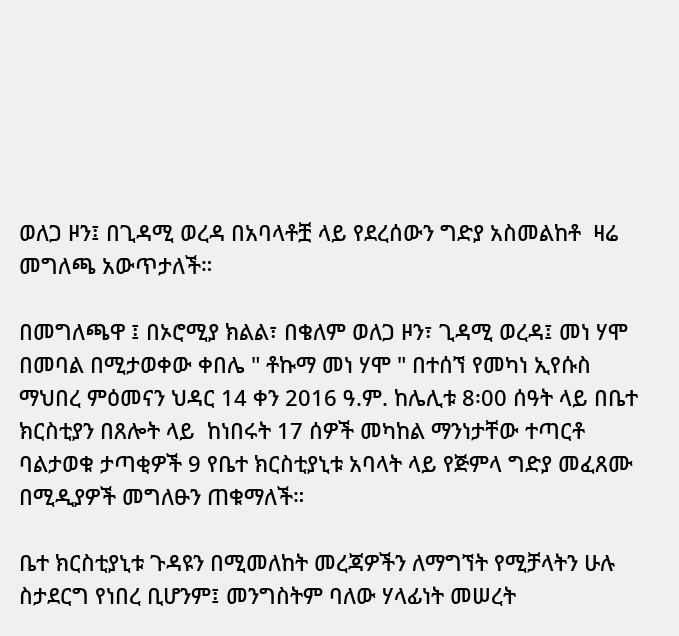ወለጋ ዞን፤ በጊዳሚ ወረዳ በአባላቶቿ ላይ የደረሰውን ግድያ አስመልከቶ  ዛሬ መግለጫ አውጥታለች።

በመግለጫዋ ፤ በኦሮሚያ ክልል፣ በቄለም ወለጋ ዞን፣ ጊዳሚ ወረዳ፤ መነ ሃሞ በመባል በሚታወቀው ቀበሌ " ቶኩማ መነ ሃሞ " በተሰኘ የመካነ ኢየሱስ ማህበረ ምዕመናን ህዳር 14 ቀን 2016 ዓ.ም. ከሌሊቱ 8፡00 ሰዓት ላይ በቤተ ክርስቲያን በጸሎት ላይ  ከነበሩት 17 ሰዎች መካከል ማንነታቸው ተጣርቶ ባልታወቁ ታጣቂዎች 9 የቤተ ክርስቲያኒቱ አባላት ላይ የጅምላ ግድያ መፈጸሙ በሚዲያዎች መግለፁን ጠቁማለች።

ቤተ ክርስቲያኒቱ ጉዳዩን በሚመለከት መረጃዎችን ለማግኘት የሚቻላትን ሁሉ ስታደርግ የነበረ ቢሆንም፤ መንግስትም ባለው ሃላፊነት መሠረት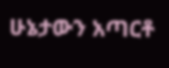ሁኔታውን አጣርቶ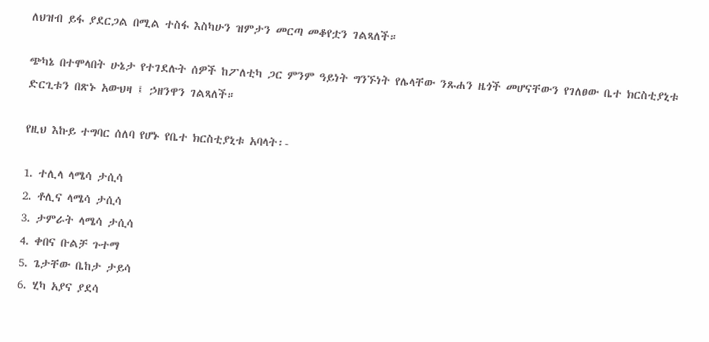ለህዝብ ይፋ ያደርጋል በሚል ተስፋ እስካሁን ዝምታን መርጣ መቆየቷን ገልጻለች።

ጭካኔ በተሞላበት ሁኔታ የተገደሉት ሰዎች ከፖለቲካ ጋር ምንም ዓይነት ግንኙነት የሌላቸው ንጹሐን ዜጎች መሆናቸውን የገለፀው ቤተ ክርስቲያኒቱ ድርጊቱን በጽኑ አውህዛ ፤ ኃዘንዋን ገልጻለች።

የዚህ እኩይ ተግባር ሰለባ የሆኑ የቤተ ክርስቲያኒቱ አባላት፡-

1. ተሊላ ላሜሳ ታሲሳ
2. ቶሊና ላሜሳ ታሲሳ
3. ታምራት ላሜሳ ታሲሳ
4. ቀበና ቡልቻ ጉተማ
5. ጌታቸው ቤከታ ታይሳ
6. ሂካ አያና ያደሳ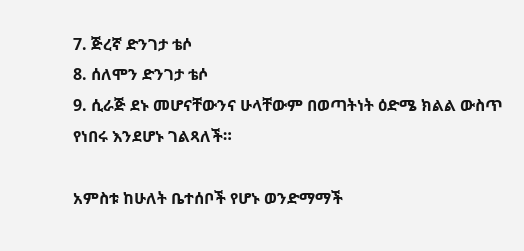7. ጅረኛ ድንገታ ቴሶ
8. ሰለሞን ድንገታ ቴሶ
9. ሲራጅ ደኑ መሆናቸውንና ሁላቸውም በወጣትነት ዕድሜ ክልል ውስጥ የነበሩ እንደሆኑ ገልጻለች።

አምስቱ ከሁለት ቤተሰቦች የሆኑ ወንድማማች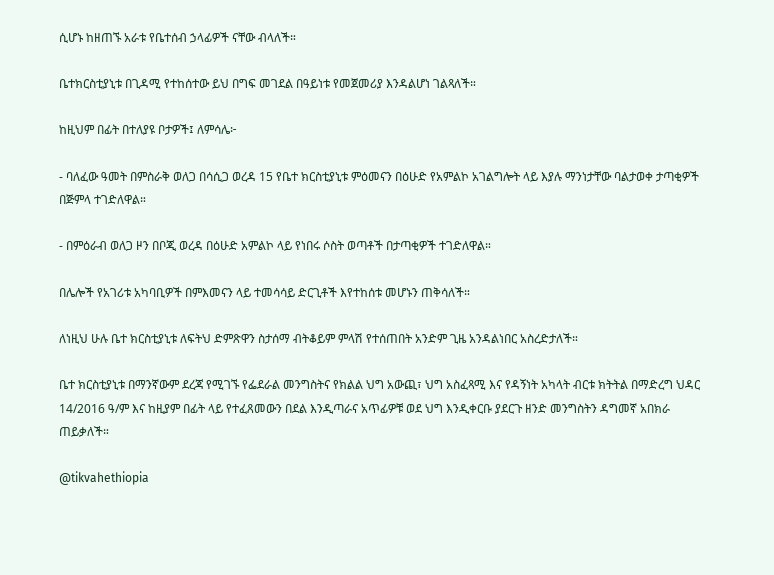ሲሆኑ ከዘጠኙ አራቱ የቤተሰብ ኃላፊዎች ናቸው ብላለች።

ቤተክርስቲያኒቱ በጊዳሚ የተከሰተው ይህ በግፍ መገደል በዓይነቱ የመጀመሪያ እንዳልሆነ ገልጻለች።

ከዚህም በፊት በተለያዩ ቦታዎች፤ ለምሳሌ፦

- ባለፈው ዓመት በምስራቅ ወለጋ በሳሲጋ ወረዳ 15 የቤተ ክርስቲያኒቱ ምዕመናን በዕሁድ የአምልኮ አገልግሎት ላይ እያሉ ማንነታቸው ባልታወቀ ታጣቂዎች በጅምላ ተገድለዋል።

- በምዕራብ ወለጋ ዞን በቦጂ ወረዳ በዕሁድ አምልኮ ላይ የነበሩ ሶስት ወጣቶች በታጣቂዎች ተገድለዋል።

በሌሎች የአገሪቱ አካባቢዎች በምእመናን ላይ ተመሳሳይ ድርጊቶች እየተከሰቱ መሆኑን ጠቅሳለች።

ለነዚህ ሁሉ ቤተ ክርስቲያኒቱ ለፍትህ ድምጽዋን ስታሰማ ብትቆይም ምላሽ የተሰጠበት አንድም ጊዜ አንዳልነበር አስረድታለች።

ቤተ ክርስቲያኒቱ በማንኛውም ደረጃ የሚገኙ የፌደራል መንግስትና የክልል ህግ አውጪ፣ ህግ አስፈጻሚ እና የዳኝነት አካላት ብርቱ ክትትል በማድረግ ህዳር 14/2016 ዓ/ም እና ከዚያም በፊት ላይ የተፈጸመውን በደል እንዲጣራና አጥፊዎቹ ወደ ህግ እንዲቀርቡ ያደርጉ ዘንድ መንግስትን ዳግመኛ አበክራ ጠይቃለች።

@tikvahethiopia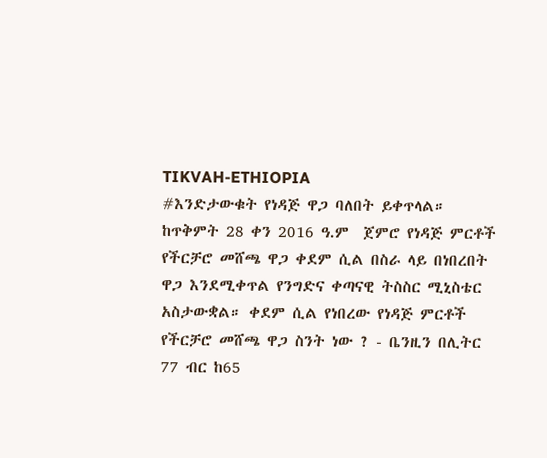TIKVAH-ETHIOPIA
#እንድታውቁት የነዳጅ ዋጋ ባለበት ይቀጥላል። ከጥቅምት 28 ቀን 2016 ዓ.ም  ጀምሮ የነዳጅ ምርቶች የችርቻሮ መሸጫ ዋጋ ቀደም ሲል በስራ ላይ በነበረበት ዋጋ እንደሚቀጥል የንግድና ቀጣናዊ ትስስር ሚኒስቴር አስታውቋል። ቀደም ሲል የነበረው የነዳጅ ምርቶች የችርቻሮ መሸጫ ዋጋ ስንት ነው ? - ቤንዚን በሊትር 77 ብር ከ65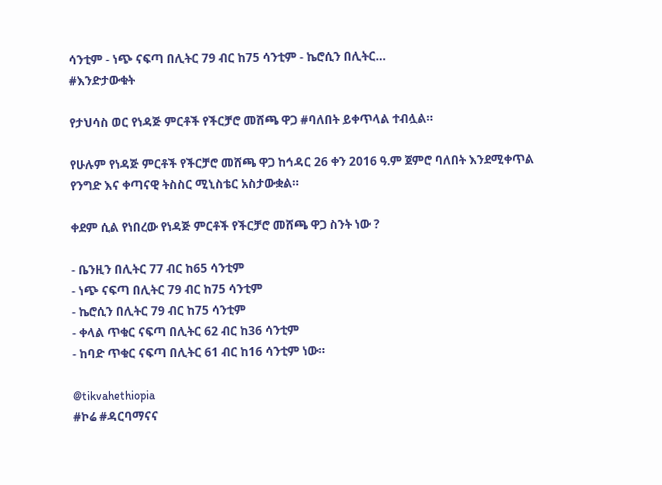ሳንቲም - ነጭ ናፍጣ በሊትር 79 ብር ከ75 ሳንቲም - ኬሮሲን በሊትር…
#እንድታውቁት

የታህሳስ ወር የነዳጅ ምርቶች የችርቻሮ መሸጫ ዋጋ #ባለበት ይቀጥላል ተብሏል።

የሁሉም የነዳጅ ምርቶች የችርቻሮ መሸጫ ዋጋ ከኅዳር 26 ቀን 2016 ዓ.ም ጀምሮ ባለበት እንደሚቀጥል የንግድ እና ቀጣናዊ ትስስር ሚኒስቴር አስታውቋል።

ቀደም ሲል የነበረው የነዳጅ ምርቶች የችርቻሮ መሸጫ ዋጋ ስንት ነው ?

- ቤንዚን በሊትር 77 ብር ከ65 ሳንቲም
- ነጭ ናፍጣ በሊትር 79 ብር ከ75 ሳንቲም
- ኬሮሲን በሊትር 79 ብር ከ75 ሳንቲም
- ቀላል ጥቁር ናፍጣ በሊትር 62 ብር ከ36 ሳንቲም
- ከባድ ጥቁር ናፍጣ በሊትር 61 ብር ከ16 ሳንቲም ነው።

@tikvahethiopia
#ኮሬ #ዳርባማናና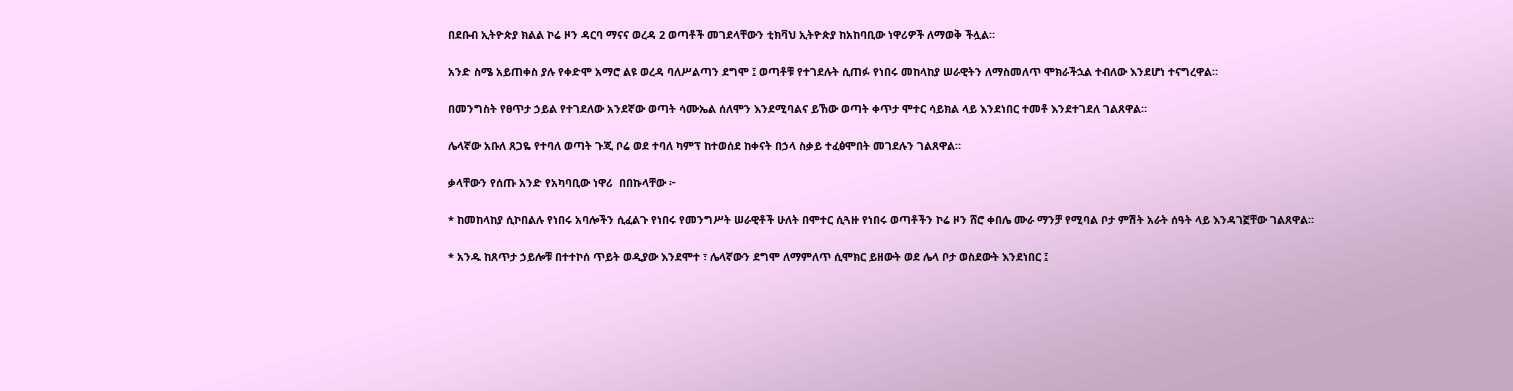በደቡብ ኢትዮጵያ ክልል ኮሬ ዞን ዳርባ ማናና ወረዳ 2 ወጣቶች መገደላቸውን ቲክቫህ ኢትዮጵያ ከአከባቢው ነዋሪዎች ለማወቅ ችሏል።

አንድ ስሜ አይጠቀስ ያሉ የቀድሞ አማሮ ልዩ ወረዳ ባለሥልጣን ደግሞ ፤ ወጣቶቹ የተገደሉት ሲጠፉ የነበሩ መከላከያ ሠራዊትን ለማስመለጥ ሞክራችኋል ተብለው እንደሆነ ተናግረዋል።

በመንግስት የፀጥታ ኃይል የተገደለው አንደኛው ወጣት ሳሙኤል ሰለሞን እንደሚባልና ይኸው ወጣት ቀጥታ ሞተር ሳይክል ላይ እንደነበር ተመቶ እንደተገደለ ገልጸዋል።

ሌላኛው አቡለ ጸጋዬ የተባለ ወጣት ጉጂ ቦሬ ወደ ተባለ ካምፕ ከተወሰደ ከቀናት በኃላ ስቃይ ተፈፅሞበት መገደሉን ገልጸዋል።

ቃላቸውን የሰጡ አንድ የአካባቢው ነዋሪ  በበኩላቸው ፦

* ከመከላከያ ሲኮበልሉ የነበሩ አባሎችን ሲፈልጉ የነበሩ የመንግሥት ሠራዊቶች ሁለት በሞተር ሲጓዙ የነበሩ ወጣቶችን ኮሬ ዞን ሸሮ ቀበሌ ሙራ ማንቻ የሚባል ቦታ ምሽት አራት ሰዓት ላይ እንዳገኟቸው ገልጸዋል።

* አንዱ ከጸጥታ ኃይሎቹ በተተኮሰ ጥይት ወዲያው እንደሞተ ፣ ሌላኛውን ደግሞ ለማምለጥ ሲሞክር ይዘውት ወደ ሌላ ቦታ ወስደውት እንደነበር ፤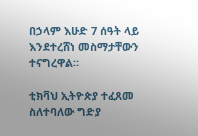በኃላም እሁድ 7 ሰዓት ላይ እንደተረሸነ መስማታቸውን ተናግረዋል።

ቲክቫህ ኢትዮጵያ ተፈጸመ ስለተባለው ግድያ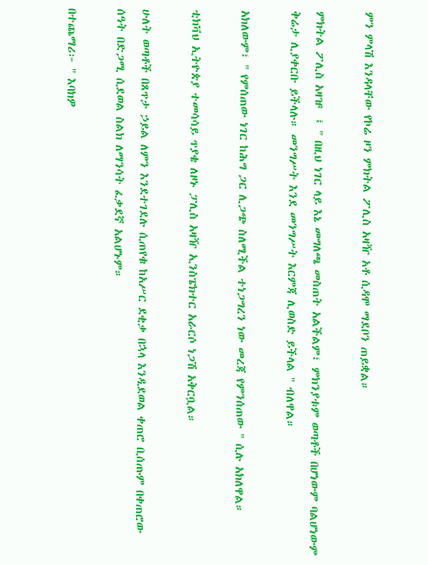ምን ምላሽ እንዳላቸው የኮሬ ዞን ምክትል ፖሊስ አዛዥ አቶ ሲዳሞ ማደቦን ጠይቋል።

ምክትል ፖሊስ አዛዡ  ፤ " በዚህ ነገር ላይ እኔ መግለጫ መስጠት አልችልም፣ ምክንያቱም ወጣቶች በሆነውም ባልሆነውም ቅሬታ ሊያቀርቡ ይችላሉ። መንግሥት እንደ መንግሥት እርምጃ ሊወስድ ይችላል " ብለዋል።

አክለውም፣ " የምሰጠው ነገር ከሕግ ጋር ሊጋጭ ስለሚችል ተነጋግረን ነው መረጃ የምንሰጠው " ሲሉ አክለዋል።

ቲክቫህ ኢትዮጵያ ተመሳሳይ ጥያቄ ለዞኑ ፓሊስ አዛዥ ኢንስፔክተር አራርሶ ነጋሽ አቅርቧል።

ሁለት ወጣቶች በጸጥታ ኃይል ለምን እንደተገደሉ ሲጠየቁ ከአሥር ደቂቃ በኋላ እንዲደወል ቀጠሮ ቢሰጡም በቀጠሮው ሰዓት በድጋሚ ሲደወል ስልክ ለማንሳት ፈቃደኛ አልሆኑም።

በተጨማሪ፦ " እባክዎ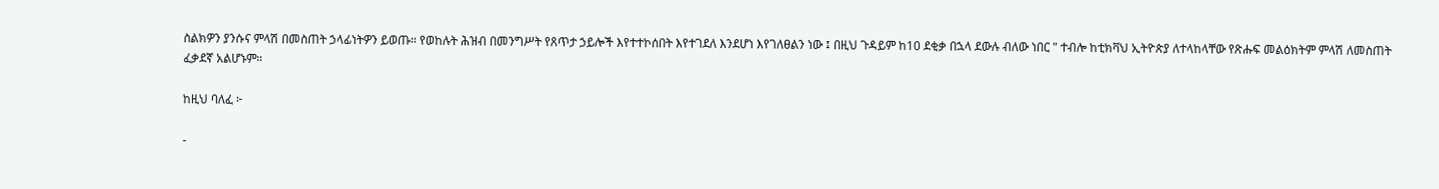ስልክዎን ያንሱና ምላሽ በመስጠት ኃላፊነትዎን ይወጡ። የወከሉት ሕዝብ በመንግሥት የጸጥታ ኃይሎች እየተተኮሰበት እየተገደለ እንደሆነ እየገለፀልን ነው ፤ በዚህ ጉዳይም ከ10 ደቂቃ በኋላ ደውሉ ብለው ነበር " ተብሎ ከቲክቫህ ኢትዮጵያ ለተላከላቸው የጽሑፍ መልዕክትም ምላሽ ለመስጠት ፈቃደኛ አልሆኑም።

ከዚህ ባለፈ ፦

-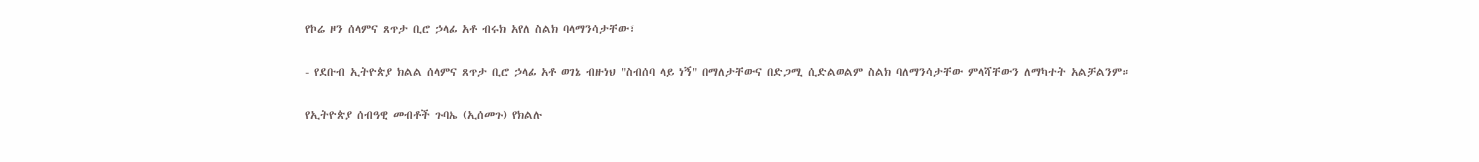የኮሬ ዞን ሰላምና ጸጥታ ቢሮ ኃላፊ አቶ ብሩክ አየለ ስልክ ባላማንሳታቸው፣

- የደቡብ ኢትዮጵያ ክልል ሰላምና ጸጥታ ቢሮ ኃላፊ አቶ ወገኔ ብዙነህ "ስብሰባ ላይ ነኝ" በማለታቸውና በድጋሚ ሲድልወልም ስልክ ባለማንሳታቸው ምላሻቸውን ለማካተት አልቻልንም።

የኢትዮጵያ ሰብዓዊ መብቶች ጉባኤ (ኢሰመጉ) የክልሉ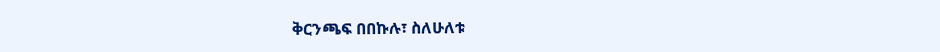ቅርንጫፍ በበኩሉ፣ ስለሁለቱ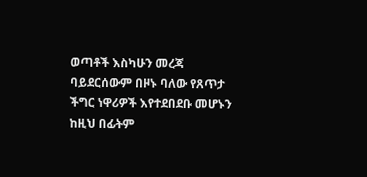ወጣቶች እስካሁን መረጃ ባይደርሰውም በዞኑ ባለው የጸጥታ ችግር ነዋሪዎች እየተደበደቡ መሆኑን ከዚህ በፊትም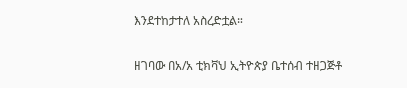እንደተከታተለ አስረድቷል።

ዘገባው በአ/አ ቲክቫህ ኢትዮጵያ ቤተሰብ ተዘጋጅቶ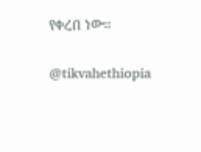የቀረበ ነው።

@tikvahethiopia